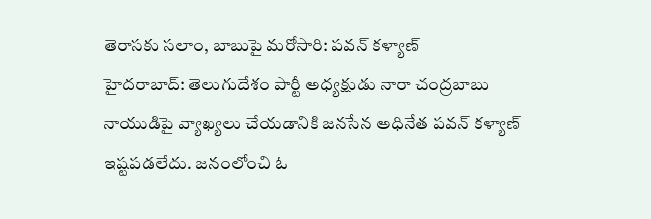తెరాసకు సలాం, బాబుపై మరోసారి: పవన్ కళ్యాణ్
హైదరాబాద్: తెలుగుదేశం పార్టీ అధ్యక్షుడు నారా చంద్రబాబు నాయుడిపై వ్యాఖ్యలు చేయడానికి జనసేన అధినేత పవన్ కళ్యాణ్ ఇష్టపడలేదు. జనంలోంచి ఓ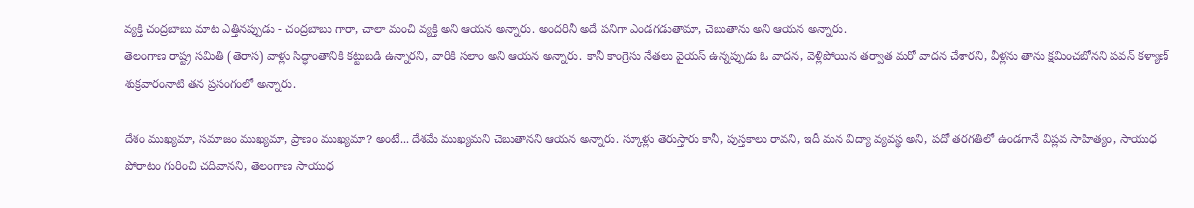వ్యక్తి చంద్రబాబు మాట ఎత్తినప్పుడు - చంద్రబాబు గారా, చాలా మంచి వ్యక్తి అని ఆయన అన్నారు. అందరినీ అదే పనిగా ఎండగడుతామా, చెబుతాను అని ఆయన అన్నారు.
తెలంగాణ రాష్ట్ర సమితి (తెరాస) వాళ్లు సిద్ధాంతానికి కట్టుబడి ఉన్నారని, వారికి సలాం అని ఆయన అన్నారు. కానీ కాంగ్రెసు నేతలు వైయస్ ఉన్నప్పుడు ఓ వాదన, వెళ్లిపోయిన తర్వాత మరో వాదన చేశారని, వీళ్లను తాను క్షమించబోనని పవన్ కళ్యాణ్ శుక్రవారంనాటి తన ప్రసంగంలో అన్నారు.

దేశం ముఖ్యమా, సమాజం ముఖ్యమా, ప్రాణం ముఖ్యమా? అంటే... దేశమే ముఖ్యమని చెబుతానని ఆయన అన్నారు. స్కూళ్లు తెరుస్తారు కానీ, పుస్తకాలు రావని, ఇదీ మన విద్యా వ్యవస్థ అని, పదో తరగతిలో ఉండగానే విప్లవ సాహిత్యం, సాయుధ పోరాటం గురించి చదివానని, తెలంగాణ సాయుధ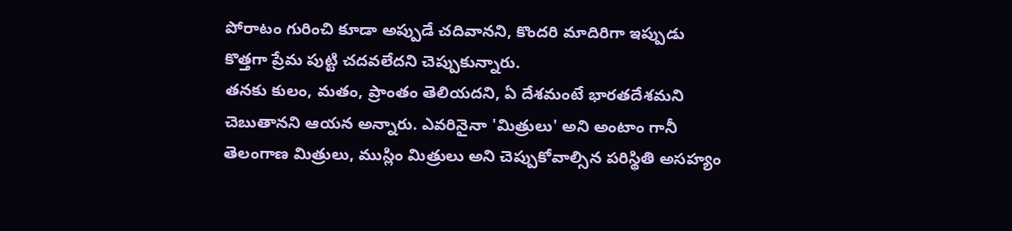పోరాటం గురించి కూడా అప్పుడే చదివానని, కొందరి మాదిరిగా ఇప్పుడు కొత్తగా ప్రేమ పుట్టి చదవలేదని చెప్పుకున్నారు.
తనకు కులం, మతం, ప్రాంతం తెలియదని, ఏ దేశమంటే భారతదేశమని చెబుతానని ఆయన అన్నారు. ఎవరినైనా 'మిత్రులు' అని అంటాం గానీ తెలంగాణ మిత్రులు, ముస్లిం మిత్రులు అని చెప్పుకోవాల్సిన పరిస్థితి అసహ్యం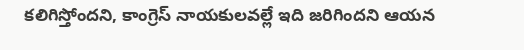కలిగిస్తోందని, కాంగ్రెస్ నాయకులవల్లే ఇది జరిగిందని ఆయన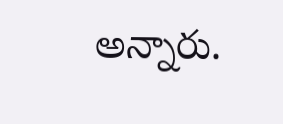అన్నారు.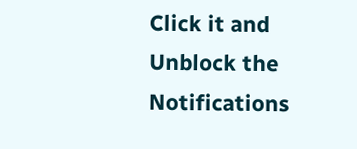Click it and Unblock the Notifications